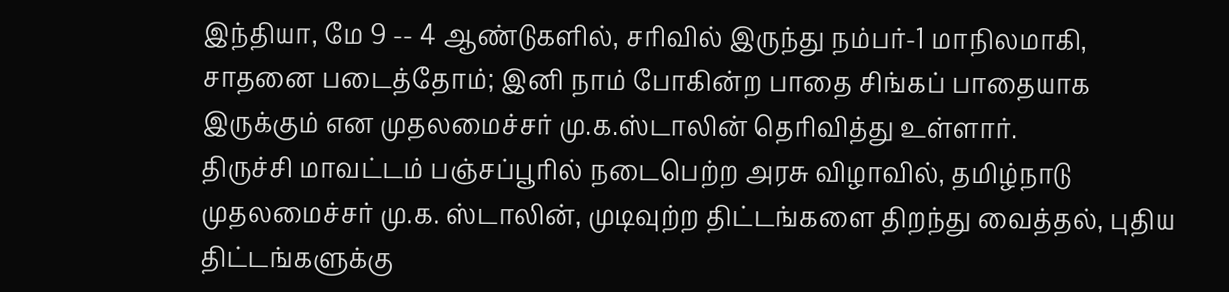இந்தியா, மே 9 -- 4 ஆண்டுகளில், சரிவில் இருந்து நம்பர்-1 மாநிலமாகி, சாதனை படைத்தோம்; இனி நாம் போகின்ற பாதை சிங்கப் பாதையாக இருக்கும் என முதலமைச்சர் மு.க.ஸ்டாலின் தெரிவித்து உள்ளார்.
திருச்சி மாவட்டம் பஞ்சப்பூரில் நடைபெற்ற அரசு விழாவில், தமிழ்நாடு முதலமைச்சர் மு.க. ஸ்டாலின், முடிவுற்ற திட்டங்களை திறந்து வைத்தல், புதிய திட்டங்களுக்கு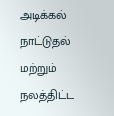அடிக்கல் நாட்டுதல் மற்றும் நலத்திட்ட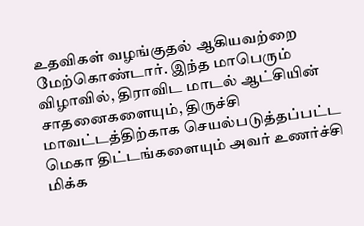உதவிகள் வழங்குதல் ஆகியவற்றை மேற்கொண்டார். இந்த மாபெரும் விழாவில், திராவிட மாடல் ஆட்சியின் சாதனைகளையும், திருச்சி மாவட்டத்திற்காக செயல்படுத்தப்பட்ட மெகா திட்டங்களையும் அவர் உணர்ச்சி மிக்க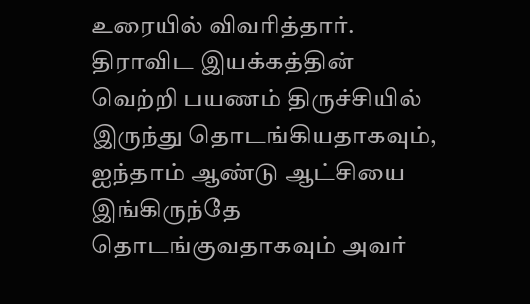உரையில் விவரித்தார். திராவிட இயக்கத்தின் வெற்றி பயணம் திருச்சியில் இருந்து தொடங்கியதாகவும், ஐந்தாம் ஆண்டு ஆட்சியை இங்கிருந்தே தொடங்குவதாகவும் அவர்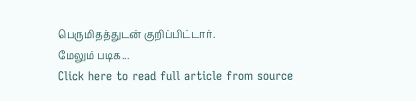பெருமிதத்துடன் குறிப்பிட்டார்.
மேலும் படிக...
Click here to read full article from source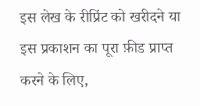इस लेख के रीप्रिंट को खरीदने या इस प्रकाशन का पूरा फ़ीड प्राप्त करने के लिए,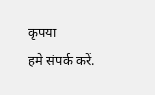कृपया
हमे संपर्क करें.